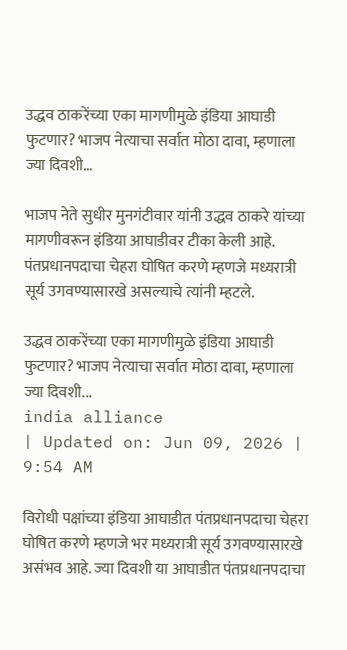उद्धव ठाकरेंच्या एका मागणीमुळे इंडिया आघाडी फुटणार? भाजप नेत्याचा सर्वात मोठा दावा, म्हणाला ज्या दिवशी…

भाजप नेते सुधीर मुनगंटीवार यांनी उद्धव ठाकरे यांच्या मागणीवरून इंडिया आघाडीवर टीका केली आहे. पंतप्रधानपदाचा चेहरा घोषित करणे म्हणजे मध्यरात्री सूर्य उगवण्यासारखे असल्याचे त्यांनी म्हटले.

उद्धव ठाकरेंच्या एका मागणीमुळे इंडिया आघाडी फुटणार? भाजप नेत्याचा सर्वात मोठा दावा, म्हणाला ज्या दिवशी...
india alliance
| Updated on: Jun 09, 2026 | 9:54 AM

विरोधी पक्षांच्या इंडिया आघाडीत पंतप्रधानपदाचा चेहरा घोषित करणे म्हणजे भर मध्यरात्री सूर्य उगवण्यासारखे असंभव आहे. ज्या दिवशी या आघाडीत पंतप्रधानपदाचा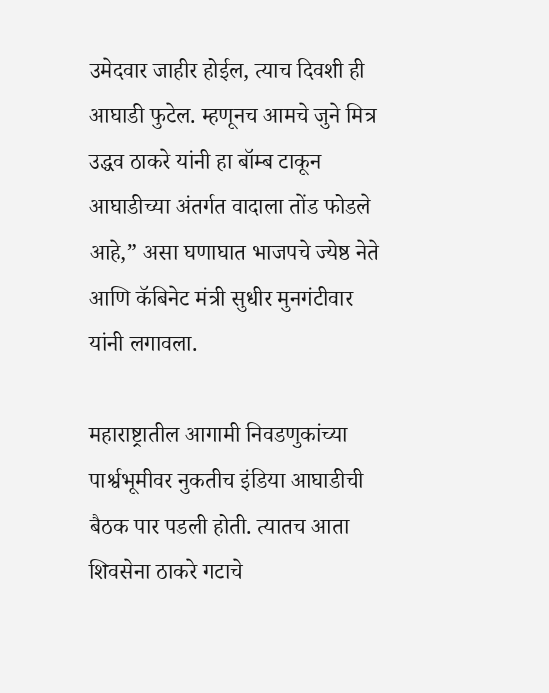उमेदवार जाहीर होईल, त्याच दिवशी ही आघाडी फुटेल. म्हणूनच आमचे जुने मित्र उद्धव ठाकरे यांनी हा बॉम्ब टाकून आघाडीच्या अंतर्गत वादाला तोंड फोडले आहे,” असा घणाघात भाजपचे ज्येष्ठ नेते आणि कॅबिनेट मंत्री सुधीर मुनगंटीवार यांनी लगावला.

महाराष्ट्रातील आगामी निवडणुकांच्या पार्श्वभूमीवर नुकतीच इंडिया आघाडीची बैठक पार पडली होती. त्यातच आता शिवसेना ठाकरे गटाचे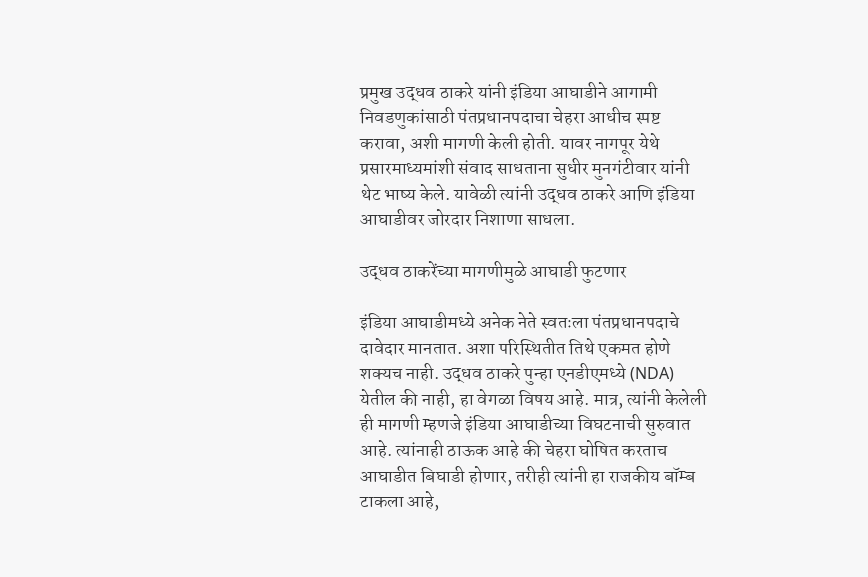प्रमुख उद्धव ठाकरे यांनी इंडिया आघाडीने आगामी निवडणुकांसाठी पंतप्रधानपदाचा चेहरा आधीच स्पष्ट करावा, अशी मागणी केली होती. यावर नागपूर येथे प्रसारमाध्यमांशी संवाद साधताना सुधीर मुनगंटीवार यांनी थेट भाष्य केले. यावेळी त्यांनी उद्धव ठाकरे आणि इंडिया आघाडीवर जोरदार निशाणा साधला.

उद्धव ठाकरेंच्या मागणीमुळे आघाडी फुटणार

इंडिया आघाडीमध्ये अनेक नेते स्वतःला पंतप्रधानपदाचे दावेदार मानतात. अशा परिस्थितीत तिथे एकमत होणे शक्यच नाही. उद्धव ठाकरे पुन्हा एनडीएमध्ये (NDA) येतील की नाही, हा वेगळा विषय आहे. मात्र, त्यांनी केलेली ही मागणी म्हणजे इंडिया आघाडीच्या विघटनाची सुरुवात आहे. त्यांनाही ठाऊक आहे की चेहरा घोषित करताच आघाडीत बिघाडी होणार, तरीही त्यांनी हा राजकीय बॉम्ब टाकला आहे,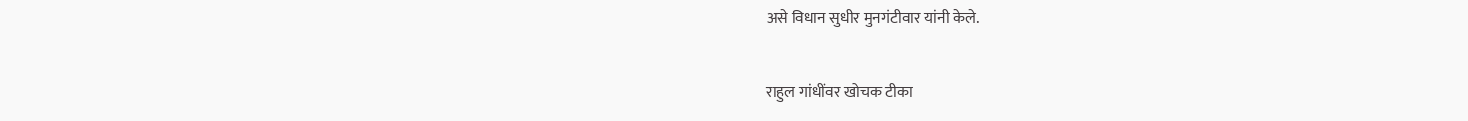असे विधान सुधीर मुनगंटीवार यांनी केले.

राहुल गांधींवर खोचक टीका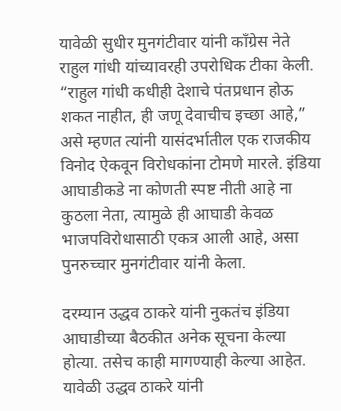यावेळी सुधीर मुनगंटीवार यांनी काँग्रेस नेते राहुल गांधी यांच्यावरही उपरोधिक टीका केली. “राहुल गांधी कधीही देशाचे पंतप्रधान होऊ शकत नाहीत, ही जणू देवाचीच इच्छा आहे,” असे म्हणत त्यांनी यासंदर्भातील एक राजकीय विनोद ऐकवून विरोधकांना टोमणे मारले. इंडिया आघाडीकडे ना कोणती स्पष्ट नीती आहे ना कुठला नेता, त्यामुळे ही आघाडी केवळ भाजपविरोधासाठी एकत्र आली आहे, असा पुनरुच्चार मुनगंटीवार यांनी केला.

दरम्यान उद्धव ठाकरे यांनी नुकतंच इंडिया आघाडीच्या बैठकीत अनेक सूचना केल्या होत्या. तसेच काही मागण्याही केल्या आहेत. यावेळी उद्धव ठाकरे यांनी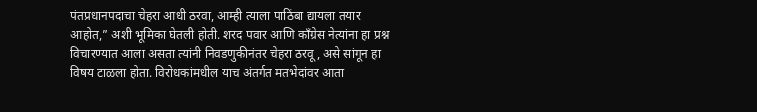पंतप्रधानपदाचा चेहरा आधी ठरवा, आम्ही त्याला पाठिंबा द्यायला तयार आहोत,” अशी भूमिका घेतली होती. शरद पवार आणि काँग्रेस नेत्यांना हा प्रश्न विचारण्यात आला असता त्यांनी निवडणुकीनंतर चेहरा ठरवू, असे सांगून हा विषय टाळला होता. विरोधकांमधील याच अंतर्गत मतभेदांवर आता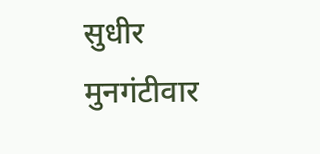सुधीर मुनगंटीवार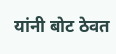यांनी बोट ठेवत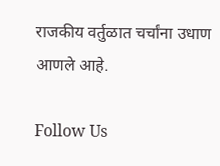राजकीय वर्तुळात चर्चांना उधाण आणले आहे.

Follow Us